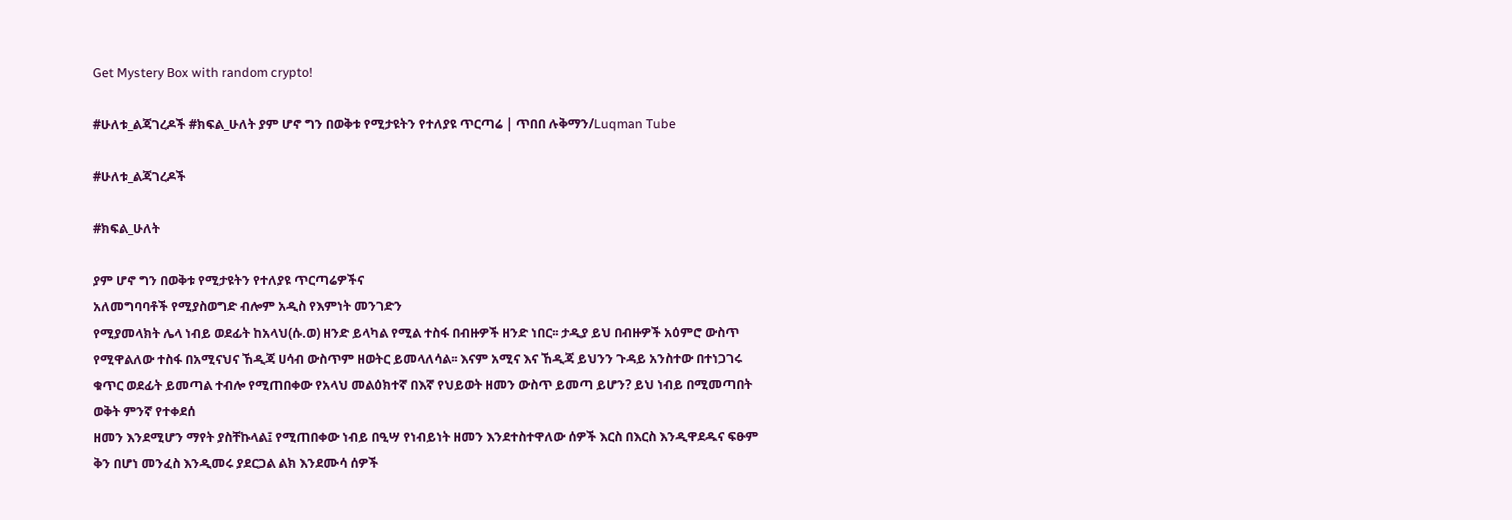Get Mystery Box with random crypto!

#ሁለቱ_ልጃገረዶች #ክፍል_ሁለት ያም ሆኖ ግን በወቅቱ የሚታዩትን የተለያዩ ጥርጣሬ | ጥበበ ሉቅማን/Luqman Tube

#ሁለቱ_ልጃገረዶች

#ክፍል_ሁለት

ያም ሆኖ ግን በወቅቱ የሚታዩትን የተለያዩ ጥርጣሬዎችና
አለመግባባቶች የሚያስወግድ ብሎም አዲስ የእምነት መንገድን
የሚያመላክት ሌላ ነብይ ወደፊት ከአላህ(ሱ.ወ) ዘንድ ይላካል የሚል ተስፋ በብዙዎች ዘንድ ነበር፡፡ ታዲያ ይህ በብዙዎች አዕምሮ ውስጥ የሚዋልለው ተስፋ በአሚናህና ኸዲጃ ሀሳብ ውስጥም ዘወትር ይመላለሳል፡፡ እናም አሚና እና ኸዲጃ ይህንን ጉዳይ አንስተው በተነጋገሩ ቁጥር ወደፊት ይመጣል ተብሎ የሚጠበቀው የአላህ መልዕክተኛ በእኛ የህይወት ዘመን ውስጥ ይመጣ ይሆን? ይህ ነብይ በሚመጣበት ወቅት ምንኛ የተቀደሰ
ዘመን እንደሚሆን ማየት ያስቸኩላል፤ የሚጠበቀው ነብይ በዒሣ የነብይነት ዘመን እንደተስተዋለው ሰዎች እርስ በእርስ እንዲዋደዱና ፍፁም ቅን በሆነ መንፈስ እንዲመሩ ያደርጋል ልክ እንደሙሳ ሰዎች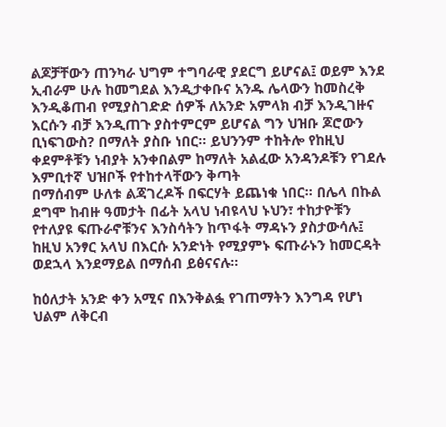ልጆቻቸውን ጠንካራ ህግም ተግባራዊ ያደርግ ይሆናል፤ ወይም እንደ ኢብራም ሁሉ ከመግደል እንዲታቀቡና አንዱ ሌላውን ከመስረቅ እንዲቆጠብ የሚያስገድድ ሰዎች ለአንድ አምላክ ብቻ እንዲገዙና እርሱን ብቻ እንዲጠጉ ያስተምርም ይሆናል ግን ህዝቡ ጆሮውን ቢነፍገውስ? በማለት ያስቡ ነበር። ይህንንም ተከትሎ የከዚህ ቀደምቶቹን ነብያት አንቀበልም ከማለት አልፈው አንዳንዶቹን የገደሉ እምቢተኛ ህዝቦች የተከተላቸውን ቅጣት
በማሰብም ሁለቱ ልጃገረዶች በፍርሃት ይጨነቁ ነበር፡፡ በሌላ በኩል ደግሞ ከብዙ ዓመታት በፊት አላህ ነብዩላህ ኑህን፣ ተከታዮቹን የተለያዩ ፍጡራኖቹንና እንስሳትን ከጥፋት ማዳኑን ያስታውሳሉ፤ ከዚህ አንፃር አላህ በእርሱ አንድነት የሚያምኑ ፍጡራኑን ከመርዳት ወደኋላ እንደማይል በማሰብ ይፅናናሉ፡፡

ከዕለታት አንድ ቀን አሚና በእንቅልፏ የገጠማትን እንግዳ የሆነ
ህልም ለቅርብ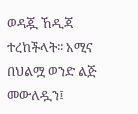ወዳጇ ኸዲጃ ተረከችላት፡፡ አሚና በህልሟ ወንድ ልጅ መውለዷን፤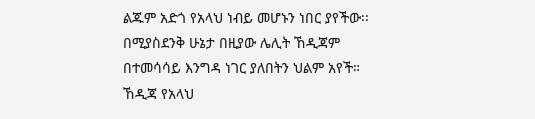ልጁም አድጎ የአላህ ነብይ መሆኑን ነበር ያየችው፡፡ በሚያስደንቅ ሁኔታ በዚያው ሌሊት ኸዲጃም በተመሳሳይ እንግዳ ነገር ያለበትን ህልም አየች። ኸዲጃ የአላህ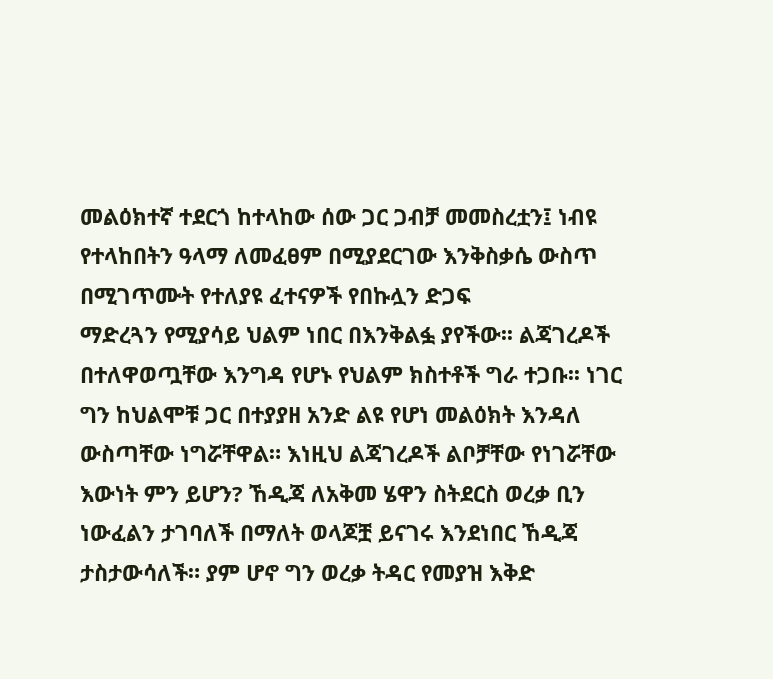መልዕክተኛ ተደርጎ ከተላከው ሰው ጋር ጋብቻ መመስረቷን፤ ነብዩ የተላከበትን ዓላማ ለመፈፀም በሚያደርገው እንቅስቃሴ ውስጥ በሚገጥሙት የተለያዩ ፈተናዎች የበኩሏን ድጋፍ
ማድረጓን የሚያሳይ ህልም ነበር በእንቅልፏ ያየችው፡፡ ልጃገረዶች
በተለዋወጧቸው እንግዳ የሆኑ የህልም ክስተቶች ግራ ተጋቡ፡፡ ነገር ግን ከህልሞቹ ጋር በተያያዘ አንድ ልዩ የሆነ መልዕክት እንዳለ ውስጣቸው ነግሯቸዋል። እነዚህ ልጃገረዶች ልቦቻቸው የነገሯቸው እውነት ምን ይሆን? ኸዲጃ ለአቅመ ሄዋን ስትደርስ ወረቃ ቢን ነውፈልን ታገባለች በማለት ወላጆቿ ይናገሩ እንደነበር ኸዲጃ ታስታውሳለች። ያም ሆኖ ግን ወረቃ ትዳር የመያዝ እቅድ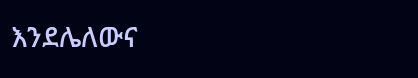እንደሌለውና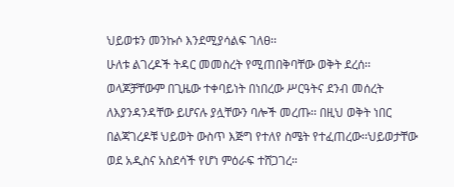ህይወቱን መንኩሶ እንደሚያሳልፍ ገለፀ፡፡
ሁለቱ ልገረዶች ትዳር መመስረት የሚጠበቅባቸው ወቅት ደረሰ፡፡
ወላጆቻቸውም በጊዜው ተቀባይነት በነበረው ሥርዓትና ደንብ መሰረት ለእያንዳንዳቸው ይሆናሉ ያሏቸውን ባሎች መረጡ፡፡ በዚህ ወቅት ነበር በልጃገረዶቹ ህይወት ውስጥ እጅግ የተለየ ስሜት የተፈጠረው፡፡ህይወታቸው ወደ አዲስና አስደሳች የሆነ ምዕራፍ ተሸጋገረ።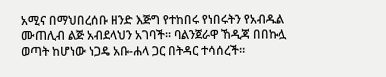አሚና በማህበረሰቡ ዘንድ እጅግ የተከበሩ የነበሩትን የአብዱል ሙጠሊብ ልጅ አብደላህን አገባች። ባልንጀራዋ ኸዲጃ በበኩሏ ወጣት ከሆነው ነጋዴ አቡ-ሐላ ጋር በትዳር ተሳሰረች።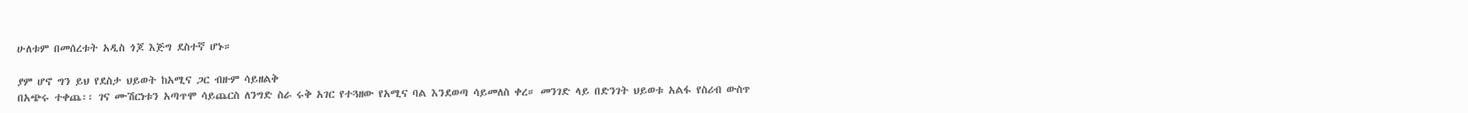ሁለቱም በመሰረቱት አዲስ ጎጆ እጅግ ደስተኛ ሆኑ።

ያም ሆኖ ግን ይህ የደስታ ህይወት ከአሚና ጋር ብዙም ሳይዘልቅ
በአጭሩ ተቀጨ፡፡ ገና ሙሽርነቱን አጣጥሞ ሳይጨርስ ለንግድ ስራ ሩቅ አገር የተጓዘው የአሚና ባል እንደወጣ ሳይመለስ ቀረ። መንገድ ላይ በድንገት ህይወቱ አልፋ የስሪብ ውስጥ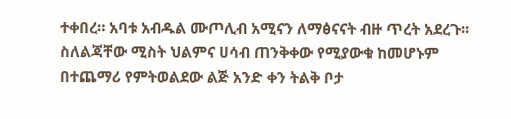ተቀበረ። አባቱ አብዱል ሙጦሊብ አሚናን ለማፅናናት ብዙ ጥረት አደረጉ፡፡ ስለልጃቸው ሚስት ህልምና ሀሳብ ጠንቅቀው የሚያውቁ ከመሆኑም በተጨማሪ የምትወልደው ልጅ አንድ ቀን ትልቅ ቦታ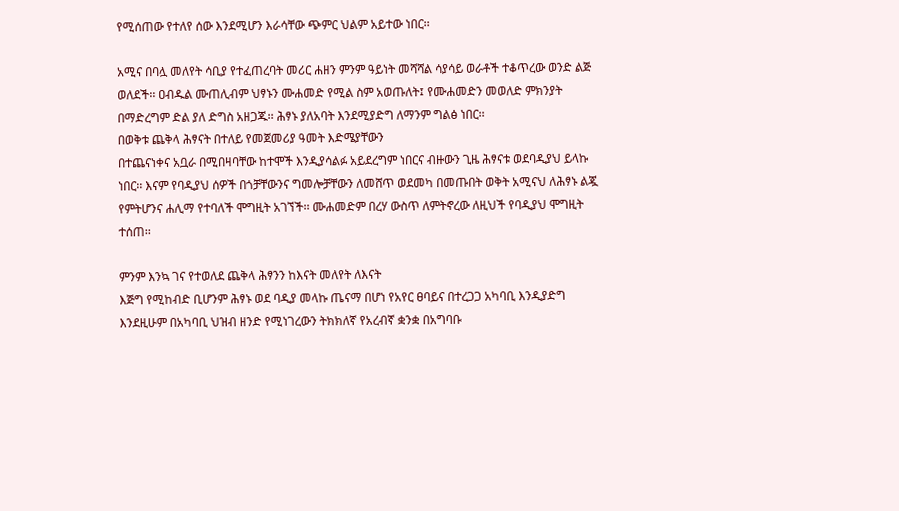የሚሰጠው የተለየ ሰው እንደሚሆን እራሳቸው ጭምር ህልም አይተው ነበር፡፡

አሚና በባሏ መለየት ሳቢያ የተፈጠረባት መሪር ሐዘን ምንም ዓይነት መሻሻል ሳያሳይ ወራቶች ተቆጥረው ወንድ ልጅ ወለደች፡፡ ዐብዱል ሙጠሊብም ህፃኑን ሙሐመድ የሚል ስም አወጡለት፤ የሙሐመድን መወለድ ምክንያት በማድረግም ድል ያለ ድግስ አዘጋጁ፡፡ ሕፃኑ ያለአባት እንደሚያድግ ለማንም ግልፅ ነበር፡፡
በወቅቱ ጨቅላ ሕፃናት በተለይ የመጀመሪያ ዓመት እድሜያቸውን
በተጨናነቀና አቧራ በሚበዛባቸው ከተሞች እንዲያሳልፉ አይደረግም ነበርና ብዙውን ጊዜ ሕፃናቱ ወደባዲያህ ይላኩ ነበር፡፡ እናም የባዲያህ ሰዎች በጎቻቸውንና ግመሎቻቸውን ለመሸጥ ወደመካ በመጡበት ወቅት አሚናህ ለሕፃኑ ልጇ የምትሆንና ሐሊማ የተባለች ሞግዚት አገኘች፡፡ ሙሐመድም በረሃ ውስጥ ለምትኖረው ለዚህች የባዲያህ ሞግዚት ተሰጠ፡፡

ምንም እንኳ ገና የተወለደ ጨቅላ ሕፃንን ከእናት መለየት ለእናት
እጅግ የሚከብድ ቢሆንም ሕፃኑ ወደ ባዲያ መላኩ ጤናማ በሆነ የአየር ፀባይና በተረጋጋ አካባቢ እንዲያድግ እንደዚሁም በአካባቢ ህዝብ ዘንድ የሚነገረውን ትክክለኛ የአረብኛ ቋንቋ በአግባቡ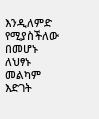እንዲለምድ የሚያስችለው በመሆኑ ለህፃኑ መልካም እድገት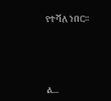የተሻለ ነበር።





ል...